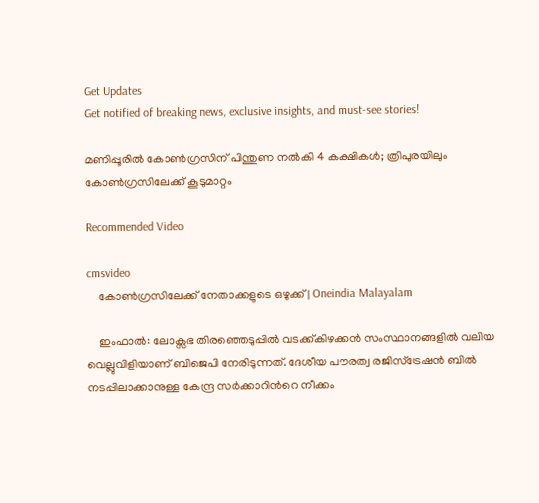Get Updates
Get notified of breaking news, exclusive insights, and must-see stories!

മണിപ്പൂരില്‍ കോണ്‍ഗ്രസിന് പിന്തുണ നല്‍കി 4 കക്ഷികള്‍; ത്രിപുരയിലും കോണ്‍ഗ്രസിലേക്ക് കൂടുമാറ്റം

Recommended Video

cmsvideo
    കോൺഗ്രസിലേക്ക് നേതാക്കളുടെ ഒഴുക്ക് | Oneindia Malayalam

    ഇംഫാല്‍: ലോക്സഭ തിരഞ്ഞെടുപ്പില്‍ വടക്ക്കിഴക്കന്‍ സംസ്ഥാനങ്ങളില്‍ വലിയ വെല്ലുവിളിയാണ് ബിജെപി നേരിടുന്നത്. ദേശീയ പൗരത്വ രജിസ്ട്രേഷന്‍ ബില്‍ നടപ്പിലാക്കാനുള്ള കേന്ദ്ര സര്‍ക്കാറിന്‍റെ നീക്കം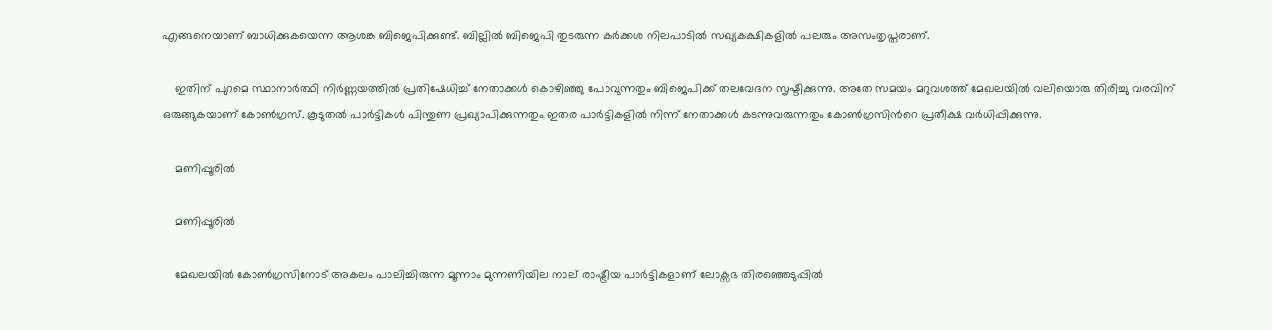എങ്ങനെയാണ് ബാധിക്കുകയെന്ന ആശങ്ക ബിജെപിക്കുണ്ട്. ബില്ലില്‍ ബിജെപി തുടരുന്ന കര്‍ക്കശ നിലപാടില്‍ സഖ്യകക്ഷികളില്‍ പലരും അസംതൃപ്തരാണ്.

    ഇതിന് പുറമെ സ്ഥാനാര്‍ത്ഥി നിര്‍ണ്ണയത്തില്‍ പ്രതിഷേധിച്ച് നേതാക്കള്‍ കൊഴിഞ്ഞു പോവുന്നതും ബിജെപിക്ക് തലവേദന സൃഷ്ടിക്കുന്നു. അതേ സമയം മറുവശത്ത് മേഖലയില്‍ വലിയൊരു തിരിച്ചു വരവിന് ഒരുങ്ങുകയാണ് കോണ്‍ഗ്രസ്. കൂടുതല്‍ പാര്‍ട്ടികള്‍ പിന്തുണ പ്രഖ്യാപിക്കുന്നതും ഇതര പാര്‍ട്ടികളില്‍ നിന്ന് നേതാക്കള്‍ കടന്നുവരുന്നതും കോണ്‍ഗ്രസിന്‍റെ പ്രതീക്ഷ വര്‍ധിപ്പിക്കുന്നു.

    മണിപ്പൂരില്‍

    മണിപ്പൂരില്‍

    മേഖലയില്‍ കോണ്‍ഗ്രസിനോട് അകലം പാലിച്ചിരുന്ന മൂന്നാം മുന്നണിയില നാല് രാഷ്ട്രീയ പാര്‍ട്ടികളാണ് ലോക്സഭ തിരഞ്ഞെടുപ്പില്‍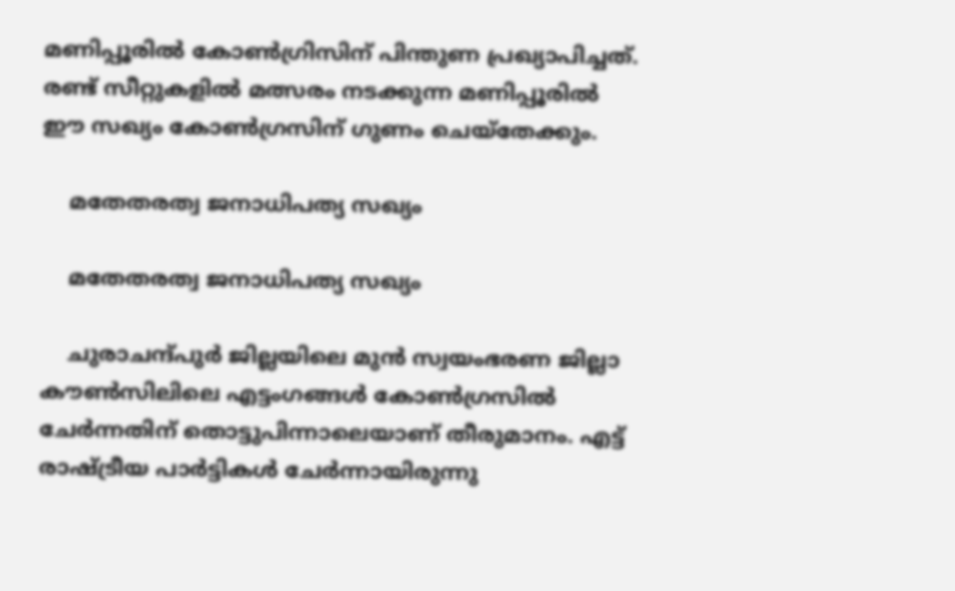മണിപ്പൂരില്‍ കോണ്‍ഗ്രിസിന് പിന്തുണ പ്രഖ്യാപിച്ചത്. രണ്ട് സീറ്റുകളില്‍ മത്സരം നടക്കുന്ന മണിപ്പൂരില്‍ ഈ സഖ്യം കോണ്‍ഗ്രസിന് ഗുണം ചെയ്തേക്കും.

    മതേതരത്വ ജനാധിപത്യ സഖ്യം

    മതേതരത്വ ജനാധിപത്യ സഖ്യം

    ചുരാചന്ദ്‌പുർ ജില്ലയിലെ മുൻ സ്വയംഭരണ ജില്ലാ കൗൺസിലിലെ എട്ടംഗങ്ങൾ കോൺഗ്രസിൽ ചേർന്നതിന് തൊട്ടുപിന്നാലെയാണ് തീരുമാനം. എട്ട് രാഷ്ട്രീയ പാര്‍ട്ടികള്‍ ചേര്‍ന്നായിരുന്നു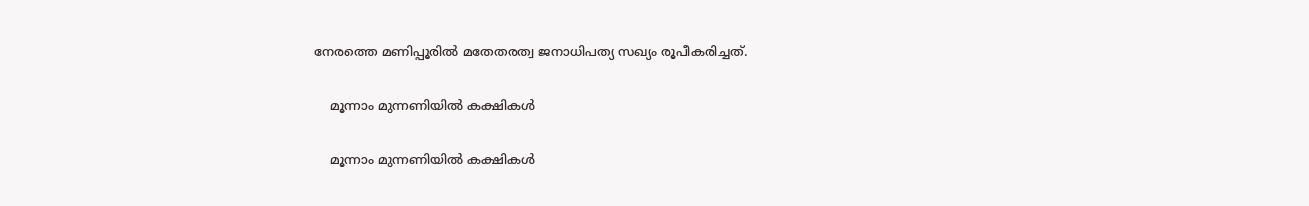നേരത്തെ മണിപ്പൂരില്‍ മതേതരത്വ ജനാധിപത്യ സഖ്യം രൂപീകരിച്ചത്.

    മൂന്നാം മുന്നണിയിൽ കക്ഷികള്‍

    മൂന്നാം മുന്നണിയിൽ കക്ഷികള്‍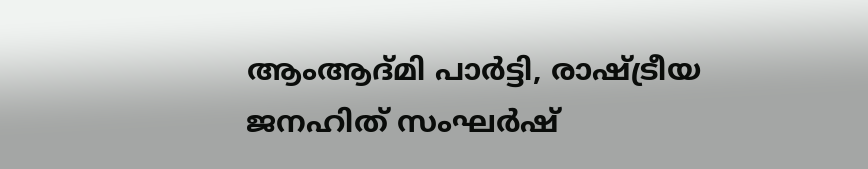ആംആദ്മി പാർട്ടി, രാഷ്ട്രീയ ജനഹിത് സംഘർഷ്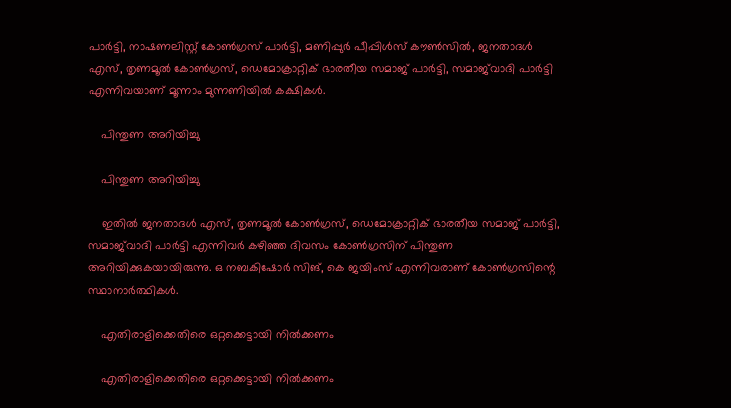പാർട്ടി, നാഷണലിസ്റ്റ് കോൺഗ്രസ് പാർട്ടി, മണിപ്പുർ പീപ്പിൾസ് കൗൺസിൽ, ജനതാദൾ എസ്, തൃണമൂൽ കോൺഗ്രസ്, ഡെമോക്രാറ്റിക് ഭാരതീയ സമാജ് പാർട്ടി, സമാജ്‌വാദി പാർട്ടി എന്നിവയാണ് മൂന്നാം മുന്നണിയിൽ കക്ഷികള്‍.

    പിന്തുണ അറിയിച്ചു

    പിന്തുണ അറിയിച്ചു

    ഇതില്‍ ജനതാദൾ എസ്, തൃണമൂൽ കോൺഗ്രസ്, ഡെമോക്രാറ്റിക് ഭാരതീയ സമാജ് പാർട്ടി, സമാജ്‌വാദി പാർട്ടി എന്നിവര്‍ കഴിഞ്ഞ ദിവസം കോണ്‍ഗ്രസിന് പിന്തുണ അറിയിക്കുകയായിരുന്നു. ഒ നബകിഷോർ സിങ്, കെ ജയിംസ് എന്നിവരാണ് കോൺഗ്രസിന്റെ സ്ഥാനാർത്ഥികൾ.

    എതിരാളിക്കെതിരെ ഒറ്റക്കെട്ടായി നില്‍ക്കണം

    എതിരാളിക്കെതിരെ ഒറ്റക്കെട്ടായി നില്‍ക്കണം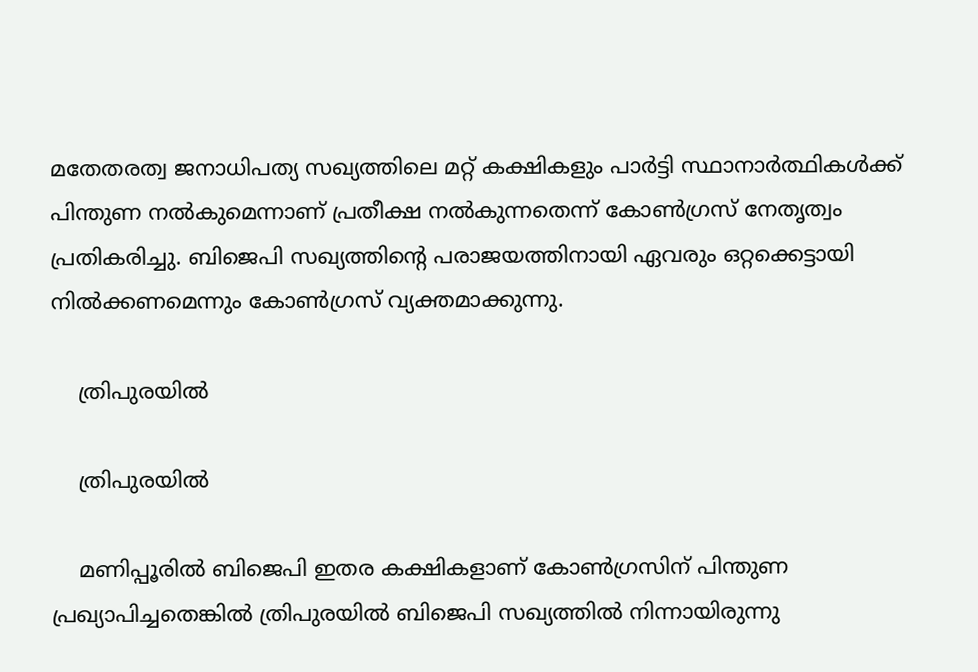മതേതരത്വ ജനാധിപത്യ സഖ്യത്തിലെ മറ്റ് കക്ഷികളും പാര്‍ട്ടി സ്ഥാനാര്‍ത്ഥികള്‍ക്ക് പിന്തുണ നല്‍കുമെന്നാണ് പ്രതീക്ഷ നല്‍കുന്നതെന്ന് കോണ്‍ഗ്രസ് നേതൃത്വം പ്രതികരിച്ചു. ബിജെപി സഖ്യത്തിന്‍റെ പരാജയത്തിനായി ഏവരും ഒറ്റക്കെട്ടായി നില്‍ക്കണമെന്നും കോണ്‍ഗ്രസ് വ്യക്തമാക്കുന്നു.

    ത്രിപുരയില്‍

    ത്രിപുരയില്‍

    മണിപ്പൂരില്‍ ബിജെപി ഇതര കക്ഷികളാണ് കോണ്‍ഗ്രസിന് പിന്തുണ പ്രഖ്യാപിച്ചതെങ്കില്‍ ത്രിപുരയില്‍ ബിജെപി സഖ്യത്തില്‍ നിന്നായിരുന്നു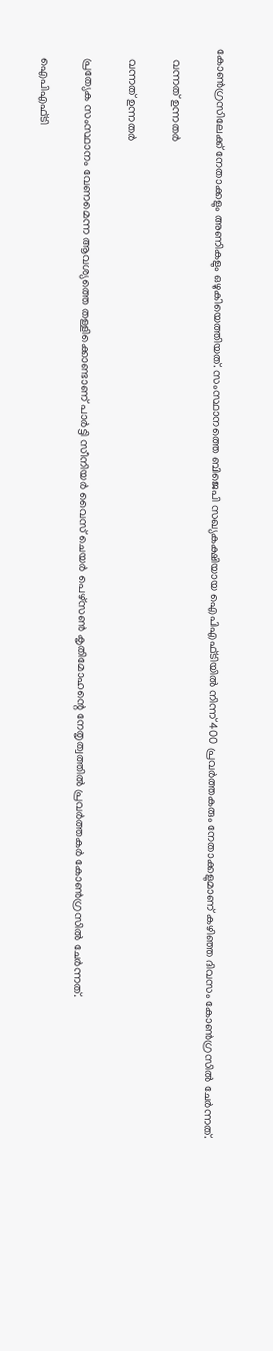കോണ്‍ഗ്രസിലേക്ക് നേതാക്കളും അണികളും ഒഴുകിയെത്തിയത്. സംസ്ഥാനത്തെ ബിജെപി സഖ്യകക്ഷിയായ ഐപിഎഫ്ടിയില്‍ നിന്ന് 400 പ്രവര്‍ത്തകരും നേതാക്കളുമാണ് കഴിഞ്ഞ ദിവസം കോണ്‍ഗ്രസില്‍ ചേര്‍ന്നത്.

    വന്നത് ഉന്നതര്‍

    വന്നത് ഉന്നതര്‍

    പ്രത്യേക സംസ്ഥാനം വേണമെന്ന ആവശ്യത്തെ തള്ളിക്കൊണ്ടാണ് പാര്‍ട്ടി സീനിയര്‍ വൈസ് ചെയര്‍ പെഴ്‌സണ്‍ കൃതിമോഹന്റെ നേതൃത്വത്തില്‍ പ്രവര്‍ത്തകര്‍ കോണ്‍ഗ്രസില്‍ ചേര്‍ന്നത്.

    ഐപിഎഫ്ടി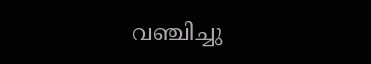വഞ്ചിച്ചു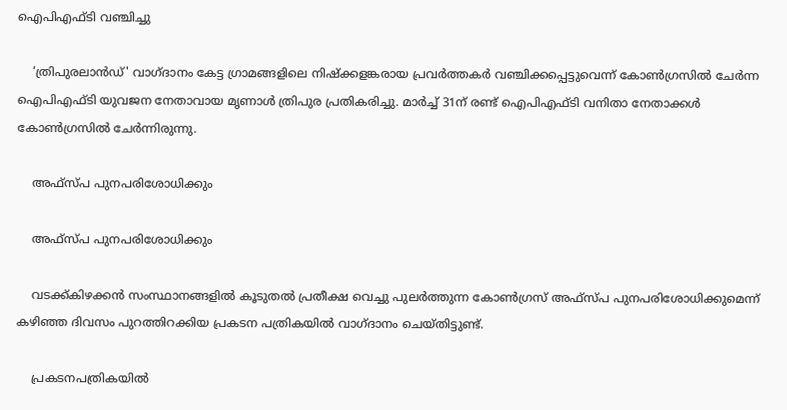ഐപിഎഫ്ടി വഞ്ചിച്ചു

    ‘ത്രിപുരലാന്‍ഡ്' വാഗ്ദാനം കേട്ട ഗ്രാമങ്ങളിലെ നിഷ്‌ക്കളങ്കരായ പ്രവര്‍ത്തകര്‍ വഞ്ചിക്കപ്പെട്ടുവെന്ന് കോണ്‍ഗ്രസില്‍ ചേര്‍ന്ന ഐപിഎഫ്ടി യുവജന നേതാവായ മൃണാള്‍ ത്രിപുര പ്രതികരിച്ചു. മാര്‍ച്ച് 31ന് രണ്ട് ഐപിഎഫ്ടി വനിതാ നേതാക്കള്‍ കോണ്‍ഗ്രസില്‍ ചേര്‍ന്നിരുന്നു.

    അഫ്സ്പ പുനപരിശോധിക്കും

    അഫ്സ്പ പുനപരിശോധിക്കും

    വടക്ക്കിഴക്കന്‍ സംസ്ഥാനങ്ങളില്‍ കൂടുതല്‍ പ്രതീക്ഷ വെച്ചു പുലര്‍ത്തുന്ന കോണ്‍ഗ്രസ് അഫ്സ്പ പുനപരിശോധിക്കുമെന്ന് കഴിഞ്ഞ ദിവസം പുറത്തിറക്കിയ പ്രകടന പത്രികയില്‍ വാഗ്ദാനം ചെയ്തിട്ടുണ്ട്.

    പ്രകടനപത്രികയില്‍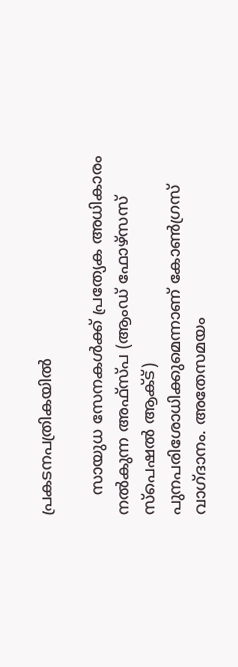പ്രകടനപത്രികയില്‍

    സായുധ സേനകള്‍ക്ക് പ്രത്യേക അധികാരം നല്‍കുന്ന അഫ്‌സ്പ (ആംഡ് ഫോഴ്‌സസ് സ്‌പെഷല്‍ ആക്ട്) പുനപരിശോധിക്കുമെന്നാണ് കോണ്‍ഗ്രസ് വാഗ്ദാനം. അതേസമയം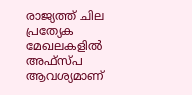രാജ്യത്ത് ചില പ്രത്യേക മേഖലകളില്‍ അഫ്‌സ്പ ആവശ്യമാണ്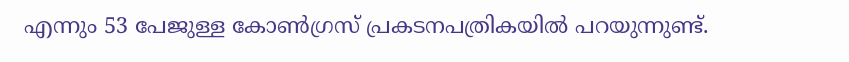എന്നും 53 പേജുള്ള കോണ്‍ഗ്രസ് പ്രകടനപത്രികയില്‍ പറയുന്നുണ്ട്.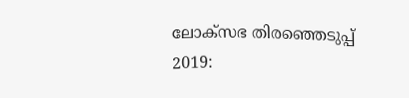ലോക്സഭ തിരഞ്ഞെടുപ്പ് 2019: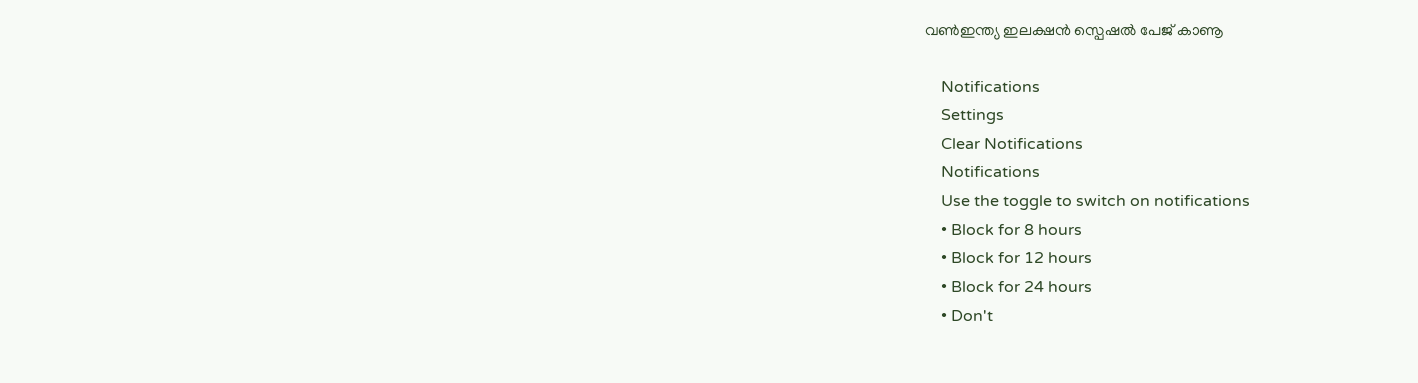വൺഇന്ത്യ ഇലക്ഷൻ സ്പെഷൽ പേജ് കാണൂ

    Notifications
    Settings
    Clear Notifications
    Notifications
    Use the toggle to switch on notifications
    • Block for 8 hours
    • Block for 12 hours
    • Block for 24 hours
    • Don't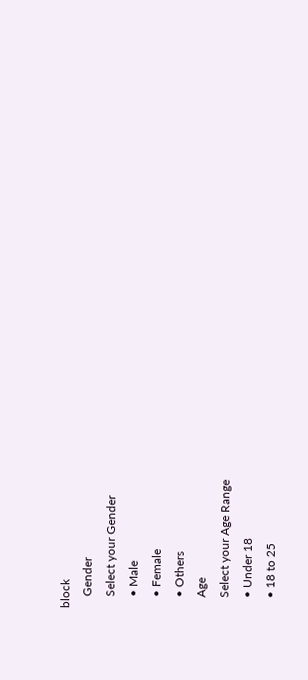block
    Gender
    Select your Gender
    • Male
    • Female
    • Others
    Age
    Select your Age Range
    • Under 18
    • 18 to 25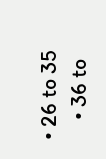• 26 to 35
    • 36 to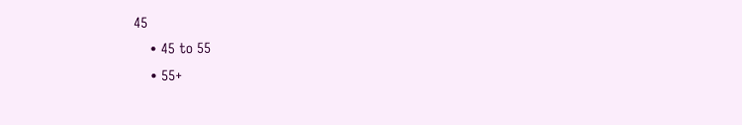45
    • 45 to 55
    • 55+